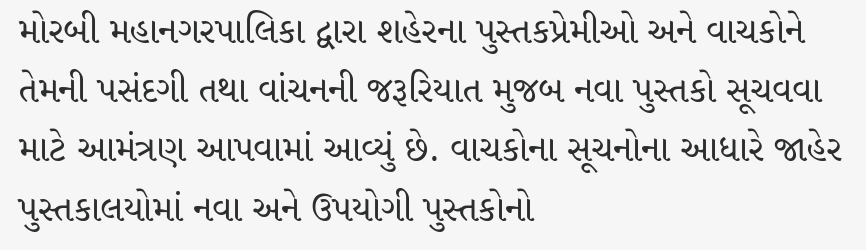મોરબી મહાનગરપાલિકા દ્વારા શહેરના પુસ્તકપ્રેમીઓ અને વાચકોને તેમની પસંદગી તથા વાંચનની જરૂરિયાત મુજબ નવા પુસ્તકો સૂચવવા માટે આમંત્રણ આપવામાં આવ્યું છે. વાચકોના સૂચનોના આધારે જાહેર પુસ્તકાલયોમાં નવા અને ઉપયોગી પુસ્તકોનો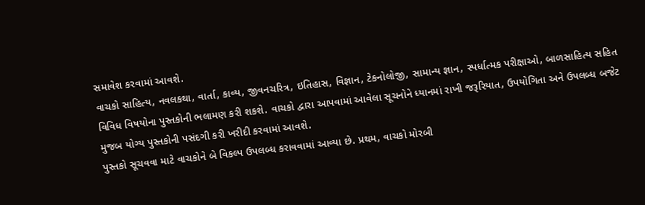સમાવેશ કરવામાં આવશે.
વાચકો સાહિત્ય, નવલકથા, વાર્તા, કાવ્ય, જીવનચરિત્ર, ઇતિહાસ, વિજ્ઞાન, ટેકનોલોજી, સામાન્ય જ્ઞાન, સ્પર્ધાત્મક પરીક્ષાઓ, બાળસાહિત્ય સહિત વિવિધ વિષયોના પુસ્તકોની ભલામણ કરી શકશે. વાચકો દ્વારા આપવામાં આવેલા સૂચનોને ધ્યાનમાં રાખી જરૂરિયાત, ઉપયોગિતા અને ઉપલબ્ધ બજેટ મુજબ યોગ્ય પુસ્તકોની પસંદગી કરી ખરીદી કરવામાં આવશે.
પુસ્તકો સૂચવવા માટે વાચકોને બે વિકલ્પ ઉપલબ્ધ કરાવવામાં આવ્યા છે. પ્રથમ, વાચકો મોરબી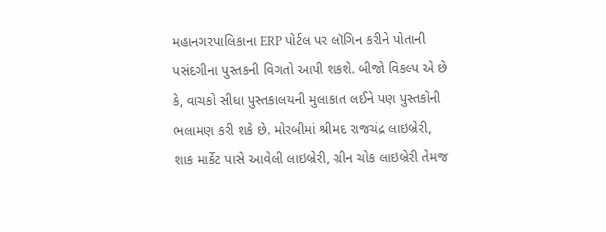મહાનગરપાલિકાના ERP પોર્ટલ પર લૉગિન કરીને પોતાની પસંદગીના પુસ્તકની વિગતો આપી શકશે. બીજો વિકલ્પ એ છે કે, વાચકો સીધા પુસ્તકાલયની મુલાકાત લઈને પણ પુસ્તકોની ભલામણ કરી શકે છે. મોરબીમાં શ્રીમદ રાજચંદ્ર લાઇબ્રેરી, શાક માર્કેટ પાસે આવેલી લાઇબ્રેરી, ગ્રીન ચોક લાઇબ્રેરી તેમજ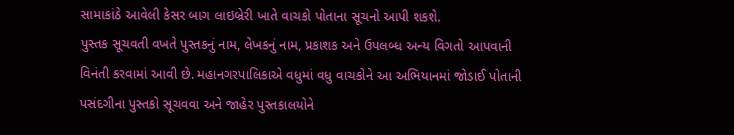સામાકાંઠે આવેલી કેસર બાગ લાઇબ્રેરી ખાતે વાચકો પોતાના સૂચનો આપી શકશે.
પુસ્તક સૂચવતી વખતે પુસ્તકનું નામ, લેખકનું નામ, પ્રકાશક અને ઉપલબ્ધ અન્ય વિગતો આપવાની વિનંતી કરવામાં આવી છે. મહાનગરપાલિકાએ વધુમાં વધુ વાચકોને આ અભિયાનમાં જોડાઈ પોતાની પસંદગીના પુસ્તકો સૂચવવા અને જાહેર પુસ્તકાલયોને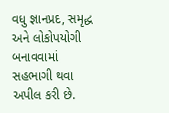વધુ જ્ઞાનપ્રદ, સમૃદ્ધ અને લોકોપયોગી બનાવવામાં સહભાગી થવા અપીલ કરી છે.